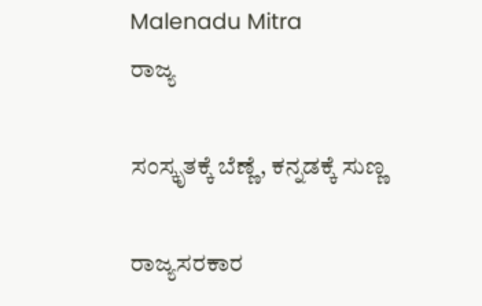Malenadu Mitra
ರಾಜ್ಯ

ಸಂಸ್ಕೃತಕ್ಕೆ ಬೆಣ್ಣೆ, ಕನ್ನಡಕ್ಕೆ ಸುಣ್ಣ

ರಾಜ್ಯಸರಕಾರ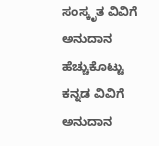ಸಂಸ್ಕೃತ ವಿವಿಗೆ ಅನುದಾನ ಹೆಚ್ಚುಕೊಟ್ಟು ಕನ್ನಡ ವಿವಿಗೆ ಅನುದಾನ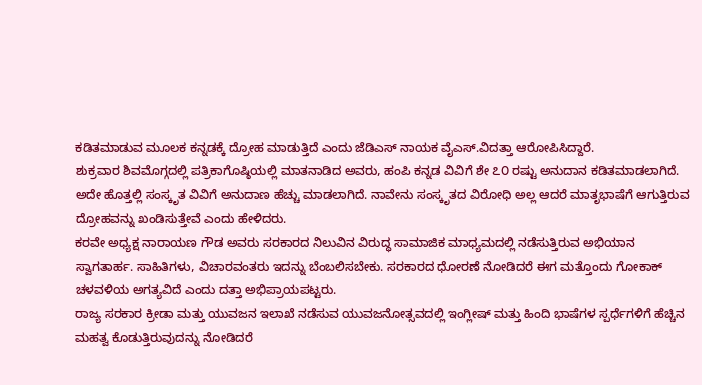ಕಡಿತಮಾಡುವ ಮೂಲಕ ಕನ್ನಡಕ್ಕೆ ದ್ರೋಹ ಮಾಡುತ್ತಿದೆ ಎಂದು ಜೆಡಿಎಸ್ ನಾಯಕ ವೈಎಸ್.ವಿದತ್ತಾ ಆರೋಪಿಸಿದ್ದಾರೆ.
ಶುಕ್ರವಾರ ಶಿವಮೊಗ್ಗದಲ್ಲಿ ಪತ್ರಿಕಾಗೊಷ್ಠಿಯಲ್ಲಿ ಮಾತನಾಡಿದ ಅವರು, ಹಂಪಿ ಕನ್ನಡ ವಿವಿಗೆ ಶೇ ೭೦ ರಷ್ಟು ಅನುದಾನ ಕಡಿತಮಾಡಲಾಗಿದೆ. ಅದೇ ಹೊತ್ತಲ್ಲಿ ಸಂಸ್ಕೃತ ವಿವಿಗೆ ಅನುದಾಣ ಹೆಚ್ಚು ಮಾಡಲಾಗಿದೆ. ನಾವೇನು ಸಂಸ್ಕೃತದ ವಿರೋಧಿ ಅಲ್ಲ ಆದರೆ ಮಾತೃಭಾಷೆಗೆ ಆಗುತ್ತಿರುವ ದ್ರೋಹವನ್ನು ಖಂಡಿಸುತ್ತೇವೆ ಎಂದು ಹೇಳಿದರು.
ಕರವೇ ಅಧ್ಯಕ್ಷ ನಾರಾಯಣ ಗೌಡ ಅವರು ಸರಕಾರದ ನಿಲುವಿನ ವಿರುದ್ಧ ಸಾಮಾಜಿಕ ಮಾಧ್ಯಮದಲ್ಲಿ ನಡೆಸುತ್ತಿರುವ ಅಭಿಯಾನ ಸ್ವಾಗತಾರ್ಹ. ಸಾಹಿತಿಗಳು, ವಿಚಾರವಂತರು ಇದನ್ನು ಬೆಂಬಲಿಸಬೇಕು. ಸರಕಾರದ ಧೋರಣೆ ನೋಡಿದರೆ ಈಗ ಮತ್ತೊಂದು ಗೋಕಾಕ್ ಚಳವಳಿಯ ಅಗತ್ಯವಿದೆ ಎಂದು ದತ್ತಾ ಅಭಿಪ್ರಾಯಪಟ್ಟರು.
ರಾಜ್ಯ ಸರಕಾರ ಕ್ರೀಡಾ ಮತ್ತು ಯುವಜನ ಇಲಾಖೆ ನಡೆಸುವ ಯುವಜನೋತ್ಸವದಲ್ಲಿ ಇಂಗ್ಲೀಷ್ ಮತ್ತು ಹಿಂದಿ ಭಾಷೆಗಳ ಸ್ಪರ್ಧೆಗಳಿಗೆ ಹೆಚ್ಚಿನ ಮಹತ್ವ ಕೊಡುತ್ತಿರುವುದನ್ನು ನೋಡಿದರೆ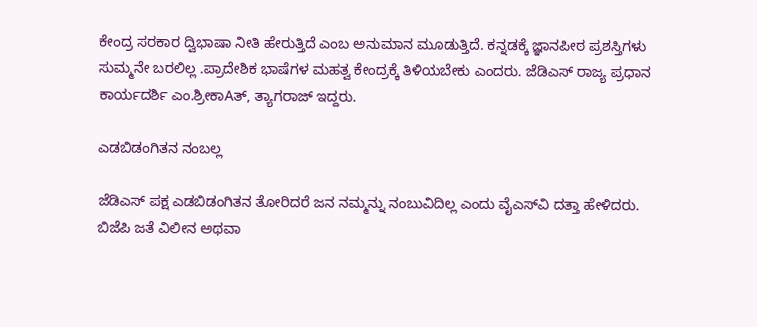ಕೇಂದ್ರ ಸರಕಾರ ದ್ವಿಭಾಷಾ ನೀತಿ ಹೇರುತ್ತಿದೆ ಎಂಬ ಅನುಮಾನ ಮೂಡುತ್ತಿದೆ. ಕನ್ನಡಕ್ಕೆ ಜ್ಞಾನಪೀಠ ಪ್ರಶಸ್ತಿಗಳು ಸುಮ್ಮನೇ ಬರಲಿಲ್ಲ .ಪ್ರಾದೇಶಿಕ ಭಾಷೆಗಳ ಮಹತ್ವ ಕೇಂದ್ರಕ್ಕೆ ತಿಳಿಯಬೇಕು ಎಂದರು. ಜೆಡಿಎಸ್ ರಾಜ್ಯ ಪ್ರಧಾನ ಕಾರ್ಯದರ್ಶಿ ಎಂ.ಶ್ರೀಕಾAತ್, ತ್ಯಾಗರಾಜ್ ಇದ್ದರು.

ಎಡಬಿಡಂಗಿತನ ನಂಬಲ್ಲ

ಜೆಡಿಎಸ್ ಪಕ್ಷ ಎಡಬಿಡಂಗಿತನ ತೋರಿದರೆ ಜನ ನಮ್ಮನ್ನು ನಂಬುವಿದಿಲ್ಲ ಎಂದು ವೈಎಸ್‌ವಿ ದತ್ತಾ ಹೇಳಿದರು.
ಬಿಜೆಪಿ ಜತೆ ವಿಲೀನ ಅಥವಾ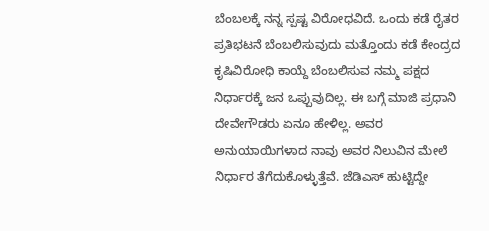ಬೆಂಬಲಕ್ಕೆ ನನ್ನ ಸ್ಪಷ್ಟ ವಿರೋಧವಿದೆ. ಒಂದು ಕಡೆ ರೈತರ ಪ್ರತಿಭಟನೆ ಬೆಂಬಲಿಸುವುದು ಮತ್ತೊಂದು ಕಡೆ ಕೇಂದ್ರದ ಕೃಷಿವಿರೋಧಿ ಕಾಯ್ದೆ ಬೆಂಬಲಿಸುವ ನಮ್ಮ ಪಕ್ಷದ ನಿರ್ಧಾರಕ್ಕೆ ಜನ ಒಪ್ಪುವುದಿಲ್ಲ. ಈ ಬಗ್ಗೆ ಮಾಜಿ ಪ್ರಧಾನಿ ದೇವೇಗೌಡರು ಏನೂ ಹೇಳಿಲ್ಲ. ಅವರ ಅನುಯಾಯಿಗಳಾದ ನಾವು ಅವರ ನಿಲುವಿನ ಮೇಲೆ ನಿರ್ಧಾರ ತೆಗೆದುಕೊಳ್ಳುತ್ತೆವೆ. ಜೆಡಿಎಸ್ ಹುಟ್ಟಿದ್ದೇ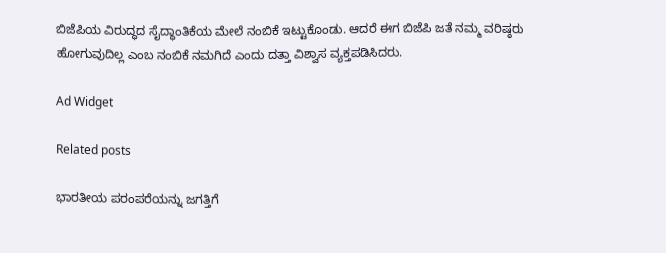ಬಿಜೆಪಿಯ ವಿರುದ್ಧದ ಸೈದ್ಧಾಂತಿಕೆಯ ಮೇಲೆ ನಂಬಿಕೆ ಇಟ್ಟುಕೊಂಡು. ಆದರೆ ಈಗ ಬಿಜೆಪಿ ಜತೆ ನಮ್ಮ ವರಿಷ್ಠರು ಹೋಗುವುದಿಲ್ಲ ಎಂಬ ನಂಬಿಕೆ ನಮಗಿದೆ ಎಂದು ದತ್ತಾ ವಿಶ್ವಾಸ ವ್ಯಕ್ತಪಡಿಸಿದರು.

Ad Widget

Related posts

ಭಾರತೀಯ ಪರಂಪರೆಯನ್ನು ಜಗತ್ತಿಗೆ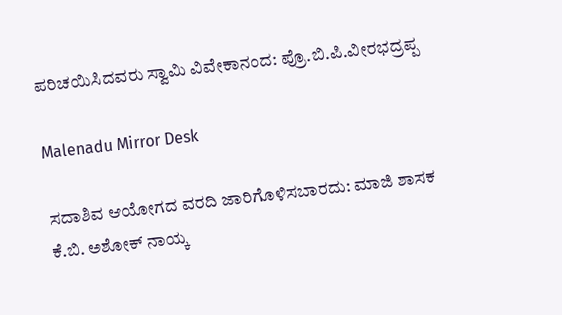ಪರಿಚಯಿಸಿದವರು ಸ್ವಾಮಿ ವಿವೇಕಾನಂದ: ಪ್ರೊ.ಬಿ.ಪಿ.ವೀರಭದ್ರಪ್ಪ

Malenadu Mirror Desk

ಸದಾಶಿವ ಆಯೋಗದ ವರದಿ ಜಾರಿಗೊಳಿಸಬಾರದು: ಮಾಜಿ ಶಾಸಕ ಕೆ.ಬಿ. ಅಶೋಕ್ ನಾಯ್ಕ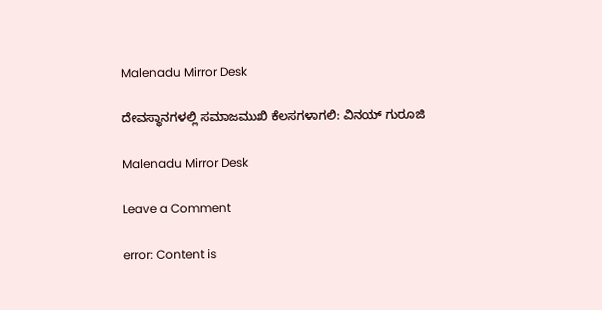Malenadu Mirror Desk

ದೇವಸ್ಥಾನಗಳಲ್ಲಿ ಸಮಾಜಮುಖಿ ಕೆಲಸಗಳಾಗಲಿ: ವಿನಯ್ ಗುರೂಜಿ

Malenadu Mirror Desk

Leave a Comment

error: Content is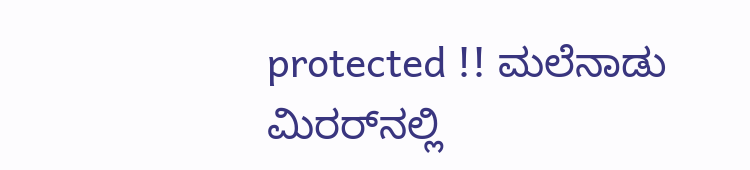protected !! ಮಲೆನಾಡು ಮಿರರ್‌ನಲ್ಲಿ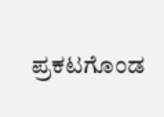ಪ್ರಕಟಗೊಂಡ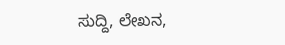ಸುದ್ದಿ, ಲೇಖನ,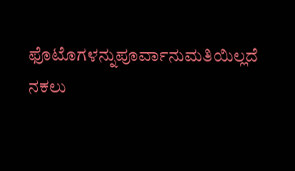ಫೊಟೊಗಳನ್ನುಪೂರ್ವಾನುಮತಿಯಿಲ್ಲದೆ ನಕಲು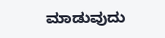ಮಾಡುವುದು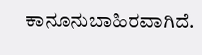ಕಾನೂನುಬಾಹಿರವಾಗಿದೆ.